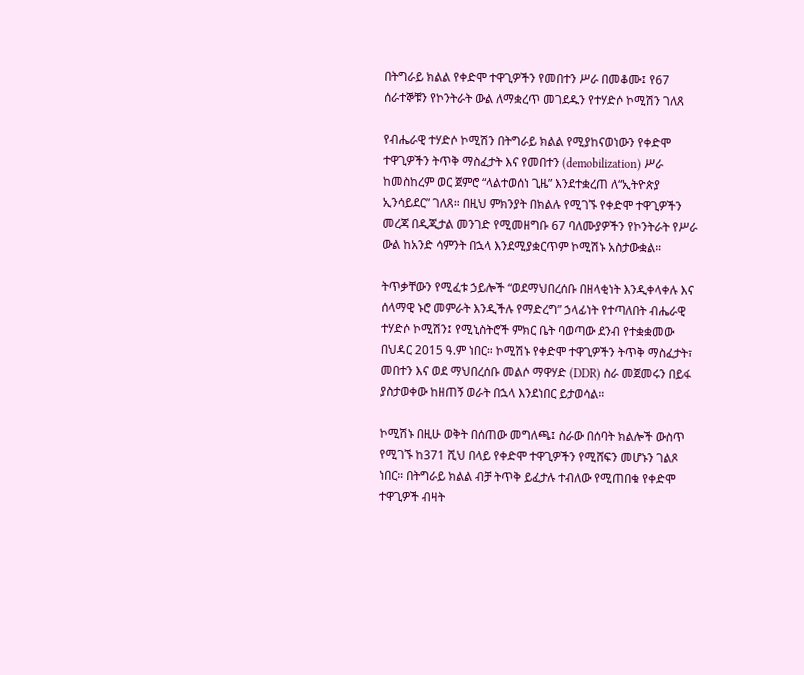በትግራይ ክልል የቀድሞ ተዋጊዎችን የመበተን ሥራ በመቆሙ፤ የ67 ሰራተኞቹን የኮንትራት ውል ለማቋረጥ መገደዱን የተሃድሶ ኮሚሽን ገለጸ

የብሔራዊ ተሃድሶ ኮሚሽን በትግራይ ክልል የሚያከናወነውን የቀድሞ ተዋጊዎችን ትጥቅ ማስፈታት እና የመበተን (demobilization) ሥራ ከመስከረም ወር ጀምሮ “ላልተወሰነ ጊዜ” እንደተቋረጠ ለ“ኢትዮጵያ ኢንሳይደር” ገለጸ። በዚህ ምክንያት በክልሉ የሚገኙ የቀድሞ ተዋጊዎችን መረጃ በዲጂታል መንገድ የሚመዘግቡ 67 ባለሙያዎችን የኮንትራት የሥራ ውል ከአንድ ሳምንት በኋላ እንደሚያቋርጥም ኮሚሽኑ አስታውቋል።

ትጥቃቸውን የሚፈቱ ኃይሎች “ወደማህበረሰቡ በዘላቂነት እንዲቀላቀሉ እና ሰላማዊ ኑሮ መምራት እንዲችሉ የማድረግ” ኃላፊነት የተጣለበት ብሔራዊ ተሃድሶ ኮሚሽን፤ የሚኒስትሮች ምክር ቤት ባወጣው ደንብ የተቋቋመው በህዳር 2015 ዓ.ም ነበር። ኮሚሽኑ የቀድሞ ተዋጊዎችን ትጥቅ ማስፈታት፣ መበተን እና ወደ ማህበረሰቡ መልሶ ማዋሃድ (DDR) ስራ መጀመሩን በይፋ ያስታወቀው ከዘጠኝ ወራት በኋላ እንደነበር ይታወሳል።

ኮሚሽኑ በዚሁ ወቅት በሰጠው መግለጫ፤ ስራው በሰባት ክልሎች ውስጥ የሚገኙ ከ371 ሺህ በላይ የቀድሞ ተዋጊዎችን የሚሸፍን መሆኑን ገልጾ ነበር። በትግራይ ክልል ብቻ ትጥቅ ይፈታሉ ተብለው የሚጠበቁ የቀድሞ ተዋጊዎች ብዛት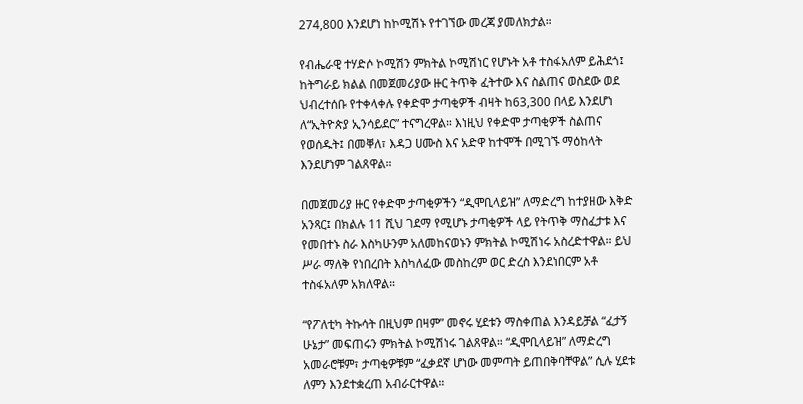274,800 እንደሆነ ከኮሚሽኑ የተገኘው መረጃ ያመለክታል።

የብሔራዊ ተሃድሶ ኮሚሽን ምክትል ኮሚሽነር የሆኑት አቶ ተስፋአለም ይሕደጎ፤ ከትግራይ ክልል በመጀመሪያው ዙር ትጥቅ ፈትተው እና ስልጠና ወስደው ወደ ህብረተሰቡ የተቀላቀሉ የቀድሞ ታጣቂዎች ብዛት ከ63,300 በላይ እንደሆነ ለ“ኢትዮጵያ ኢንሳይደር” ተናግረዋል። እነዚህ የቀድሞ ታጣቂዎች ስልጠና የወሰዱት፤ በመቐለ፣ እዳጋ ሀሙስ እና አድዋ ከተሞች በሚገኙ ማዕከላት እንደሆነም ገልጸዋል።

በመጀመሪያ ዙር የቀድሞ ታጣቂዎችን “ዲሞቢላይዝ” ለማድረግ ከተያዘው እቅድ አንጻር፤ በክልሉ 11 ሺህ ገደማ የሚሆኑ ታጣቂዎች ላይ የትጥቅ ማስፈታቱ እና የመበተኑ ስራ እስካሁንም አለመከናወኑን ምክትል ኮሚሽነሩ አስረድተዋል። ይህ ሥራ ማለቅ የነበረበት እስካለፈው መስከረም ወር ድረስ እንደነበርም አቶ ተስፋአለም አክለዋል።

“የፖለቲካ ትኩሳት በዚህም በዛም” መኖሩ ሂደቱን ማስቀጠል እንዳይቻል “ፈታኝ ሁኔታ” መፍጠሩን ምክትል ኮሚሽነሩ ገልጸዋል። “ዲሞቢላይዝ” ለማድረግ አመራሮቹም፣ ታጣቂዎቹም “ፈቃደኛ ሆነው መምጣት ይጠበቅባቸዋል” ሲሉ ሂደቱ ለምን እንደተቋረጠ አብራርተዋል።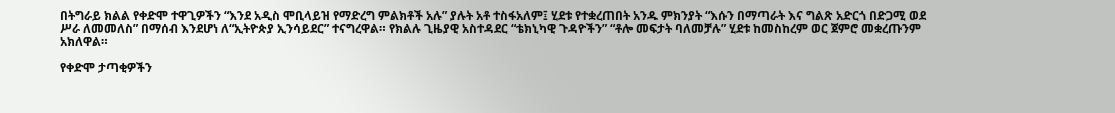በትግራይ ክልል የቀድሞ ተዋጊዎችን “እንደ አዲስ ሞቢላይዝ የማድረግ ምልክቶች አሉ” ያሉት አቶ ተስፋአለም፤ ሂደቱ የተቋረጠበት አንዱ ምክንያት “እሱን በማጣራት እና ግልጽ አድርጎ በድጋሚ ወደ ሥራ ለመመለስ” በማሰብ እንደሆነ ለ“ኢትዮጵያ ኢንሳይደር” ተናግረዋል። የክልሉ ጊዜያዊ አስተዳደር “ቴክኒካዊ ጉዳዮችን” “ቶሎ መፍታት ባለመቻሉ” ሂደቱ ከመስከረም ወር ጀምሮ መቋረጡንም አክለዋል።

የቀድሞ ታጣቂዎችን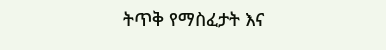ትጥቅ የማስፈታት እና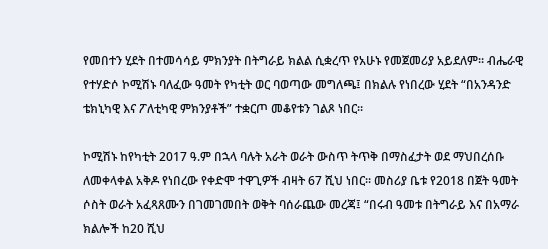የመበተን ሂደት በተመሳሳይ ምክንያት በትግራይ ክልል ሲቋረጥ የአሁኑ የመጀመሪያ አይደለም። ብሔራዊ የተሃድሶ ኮሚሽኑ ባለፈው ዓመት የካቲት ወር ባወጣው መግለጫ፤ በክልሉ የነበረው ሂደት “በአንዳንድ ቴክኒካዊ እና ፖለቲካዊ ምክንያቶች” ተቋርጦ መቆየቱን ገልጾ ነበር።

ኮሚሽኑ ከየካቲት 2017 ዓ.ም በኋላ ባሉት አራት ወራት ውስጥ ትጥቅ በማስፈታት ወደ ማህበረሰቡ ለመቀላቀል አቅዶ የነበረው የቀድሞ ተዋጊዎች ብዛት 67 ሺህ ነበር። መስሪያ ቤቱ የ2018 በጀት ዓመት ሶስት ወራት አፈጻጸሙን በገመገመበት ወቅት ባሰራጨው መረጃ፤ “በሩብ ዓመቱ በትግራይ እና በአማራ ክልሎች ከ20 ሺህ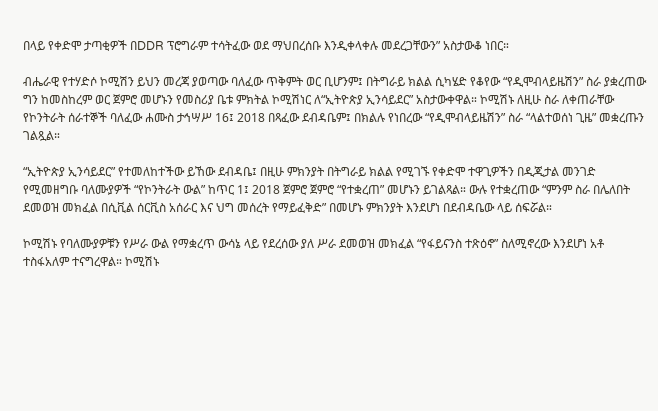በላይ የቀድሞ ታጣቂዎች በDDR ፕሮግራም ተሳትፈው ወደ ማህበረሰቡ እንዲቀላቀሉ መደረጋቸውን” አስታውቆ ነበር።

ብሔራዊ የተሃድሶ ኮሚሽን ይህን መረጃ ያወጣው ባለፈው ጥቅምት ወር ቢሆንም፤ በትግራይ ክልል ሲካሄድ የቆየው “የዲሞብላይዜሽን” ስራ ያቋረጠው ግን ከመስከረም ወር ጀምሮ መሆኑን የመስሪያ ቤቱ ምክትል ኮሚሽነር ለ“ኢትዮጵያ ኢንሳይደር” አስታውቀዋል። ኮሚሽኑ ለዚሁ ስራ ለቀጠራቸው የኮንትራት ሰራተኞች ባለፈው ሐሙስ ታኅሣሥ 16፤ 2018 በጻፈው ደብዳቤም፤ በክልሉ የነበረው “የዲሞብላይዜሽን” ስራ “ላልተወሰነ ጊዜ” መቋረጡን ገልጿል።

“ኢትዮጵያ ኢንሳይደር” የተመለከተችው ይኸው ደብዳቤ፤ በዚሁ ምክንያት በትግራይ ክልል የሚገኙ የቀድሞ ተዋጊዎችን በዲጂታል መንገድ የሚመዘግቡ ባለሙያዎች “የኮንትራት ውል” ከጥር 1፤ 2018 ጀምሮ ጀምሮ “የተቋረጠ” መሆኑን ይገልጻል። ውሉ የተቋረጠው “ምንም ስራ በሌለበት ደመወዝ መክፈል በሲቪል ሰርቪስ አሰራር እና ህግ መሰረት የማይፈቅድ” በመሆኑ ምክንያት እንደሆነ በደብዳቤው ላይ ሰፍሯል።

ኮሚሽኑ የባለሙያዎቹን የሥራ ውል የማቋረጥ ውሳኔ ላይ የደረሰው ያለ ሥራ ደመወዝ መክፈል “የፋይናንስ ተጽዕኖ” ስለሚኖረው እንደሆነ አቶ ተስፋአለም ተናግረዋል። ኮሚሽኑ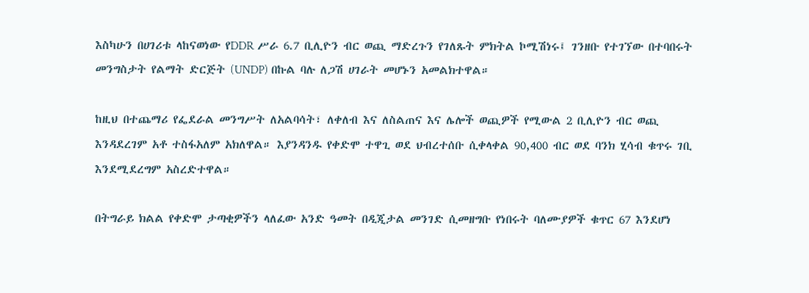እስካሁን በሀገሪቱ ላከናወነው የDDR ሥራ 6.7 ቢሊዮን ብር ወጪ ማድረጉን የገለጹት ምክትል ኮሚሽነሩ፤ ገንዘቡ የተገኘው በተባበሩት መንግስታት የልማት ድርጅት (UNDP) በኩል ባሉ ለጋሽ ሀገራት መሆኑን አመልክተዋል።

ከዚህ በተጨማሪ የፌደራል መንግሥት ለአልባሳት፣ ለቀለብ እና ለስልጠና እና ሌሎች ወጪዎች የሚውል 2 ቢሊዮን ብር ወጪ እንዳደረገም አቶ ተስፋአለም አክለዋል። እያንዳንዱ የቀድሞ ተዋጊ ወደ ህብረተሰቡ ሲቀላቀል 90,400 ብር ወደ ባንክ ሂሳብ ቁጥሩ ገቢ እንደሚደረግም አስረድተዋል።

በትግራይ ክልል የቀድሞ ታጣቂዎችን ላለፈው አንድ ዓመት በዲጂታል መንገድ ሲመዘግቡ የነበሩት ባለሙያዎች ቁጥር 67 እንደሆነ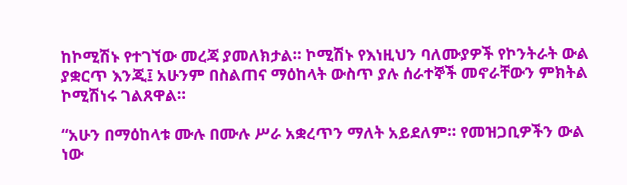ከኮሚሽኑ የተገኘው መረጃ ያመለክታል። ኮሚሽኑ የእነዚህን ባለሙያዎች የኮንትራት ውል ያቋርጥ እንጂ፤ አሁንም በስልጠና ማዕከላት ውስጥ ያሉ ሰራተኞች መኖራቸውን ምክትል ኮሚሽነሩ ገልጸዋል።

“አሁን በማዕከላቱ ሙሉ በሙሉ ሥራ አቋረጥን ማለት አይደለም። የመዝጋቢዎችን ውል ነው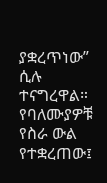ያቋረጥነው” ሲሉ ተናግረዋል። የባለሙያዎቹ የስራ ውል የተቋረጠው፤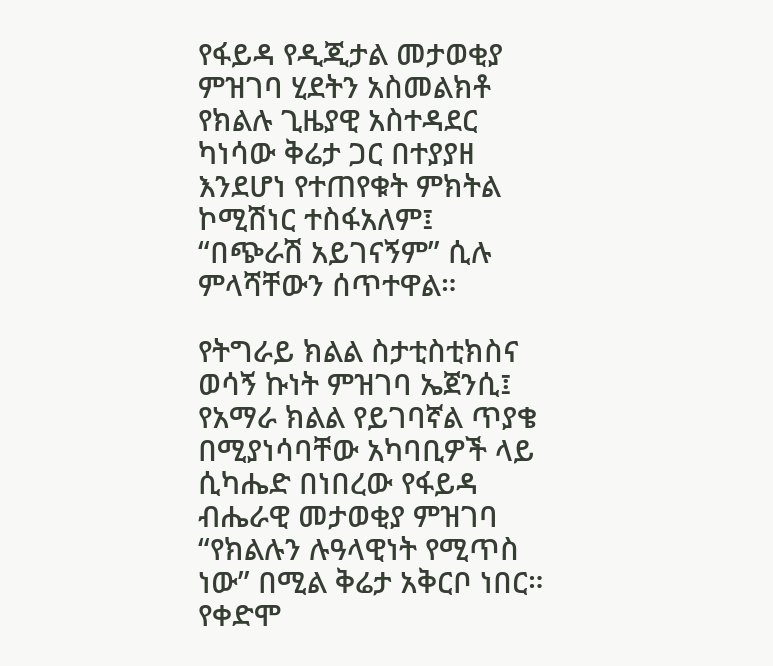የፋይዳ የዲጂታል መታወቂያ ምዝገባ ሂደትን አስመልክቶ የክልሉ ጊዜያዊ አስተዳደር ካነሳው ቅሬታ ጋር በተያያዘ እንደሆነ የተጠየቁት ምክትል ኮሚሽነር ተስፋአለም፤ “በጭራሽ አይገናኝም” ሲሉ ምላሻቸውን ሰጥተዋል።

የትግራይ ክልል ስታቲስቲክስና ወሳኝ ኩነት ምዝገባ ኤጀንሲ፤ የአማራ ክልል የይገባኛል ጥያቄ በሚያነሳባቸው አካባቢዎች ላይ ሲካሔድ በነበረው የፋይዳ ብሔራዊ መታወቂያ ምዝገባ “የክልሉን ሉዓላዊነት የሚጥስ ነው” በሚል ቅሬታ አቅርቦ ነበር። የቀድሞ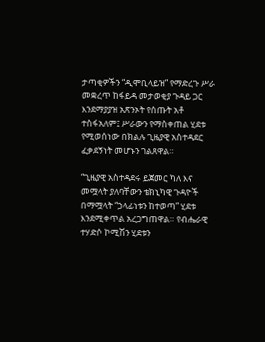ታጣቂዎችን “ዲሞቢላይዝ” የማድረጉ ሥራ መቋረጥ ከፋይዳ መታወቂያ ጉዳይ ጋር እንደማያያዝ አጽንኦት የሰጡት አቶ ተስፋአለም፤ ሥራውን የማስቀጠል ሂደቱ የሚወሰነው በክልሉ ጊዜያዊ አስተዳደር ፈቃደኝነት መሆኑን ገልጸዋል።

“ጊዜያዊ አስተዳደሩ ይጀመር ካለ እና መሟላት ያለባቸውን ቴክኒካዊ ጉዳዮች በማሟላት “ኃላፊነቱን ከተወጣ” ሂደቱ እንደሚቀጥል አረጋግጠዋል። የብሔራዊ ተሃድሶ ኮሚሽን ሂደቱን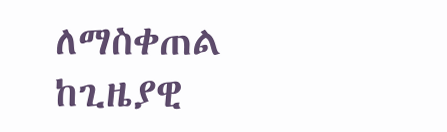ለማስቀጠል ከጊዜያዊ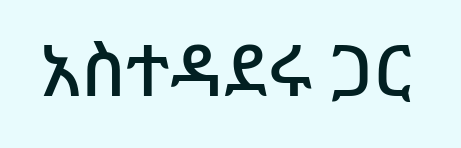አስተዳደሩ ጋር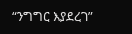“ንግግር እያደረገ”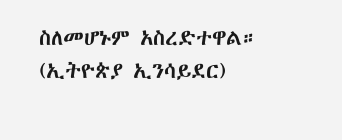ስለመሆኑም አስረድተዋል። (ኢትዮጵያ ኢንሳይደር)